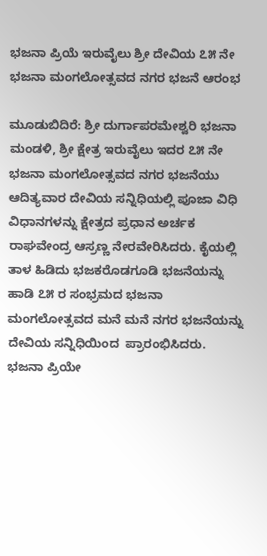ಭಜನಾ ಪ್ರಿಯೆ ಇರುವೈಲು ಶ್ರೀ ದೇವಿಯ ೭೫ ನೇ ಭಜನಾ ಮಂಗಲೋತ್ಸವದ ನಗರ ಭಜನೆ ಆರಂಭ

ಮೂಡುಬಿದಿರೆ: ಶ್ರೀ ದುರ್ಗಾಪರಮೇಶ್ವರಿ ಭಜನಾ ಮಂಡಳಿ, ಶ್ರೀ ಕ್ಷೇತ್ರ ಇರುವೈಲು ಇದರ ೭೫ ನೇ ಭಜನಾ ಮಂಗಲೋತ್ಸವದ ನಗರ ಭಜನೆಯು ಆದಿತ್ಯವಾರ ದೇವಿಯ ಸನ್ನಿಧಿಯಲ್ಲಿ ಪೂಜಾ ವಿಧಿ ವಿಧಾನಗಳನ್ನು ಕ್ಷೇತ್ರದ ಪ್ರಧಾನ ಅರ್ಚಕ ರಾಘವೇಂದ್ರ ಆಸ್ರಣ್ಣ ನೇರವೇರಿಸಿದರು. ಕೈಯಲ್ಲಿ ತಾಳ ಹಿಡಿದು ಭಜಕರೊಡಗೂಡಿ ಭಜನೆಯನ್ನು ಹಾಡಿ ೭೫ ರ ಸಂಭ್ರಮದ ಭಜನಾ ಮಂಗಲೋತ್ಸವದ ಮನೆ ಮನೆ ನಗರ ಭಜನೆಯನ್ನು ದೇವಿಯ ಸನ್ನಿಧಿಯಿಂದ  ಪ್ರಾರಂಭಿಸಿದರು.
ಭಜನಾ ಪ್ರಿಯೇ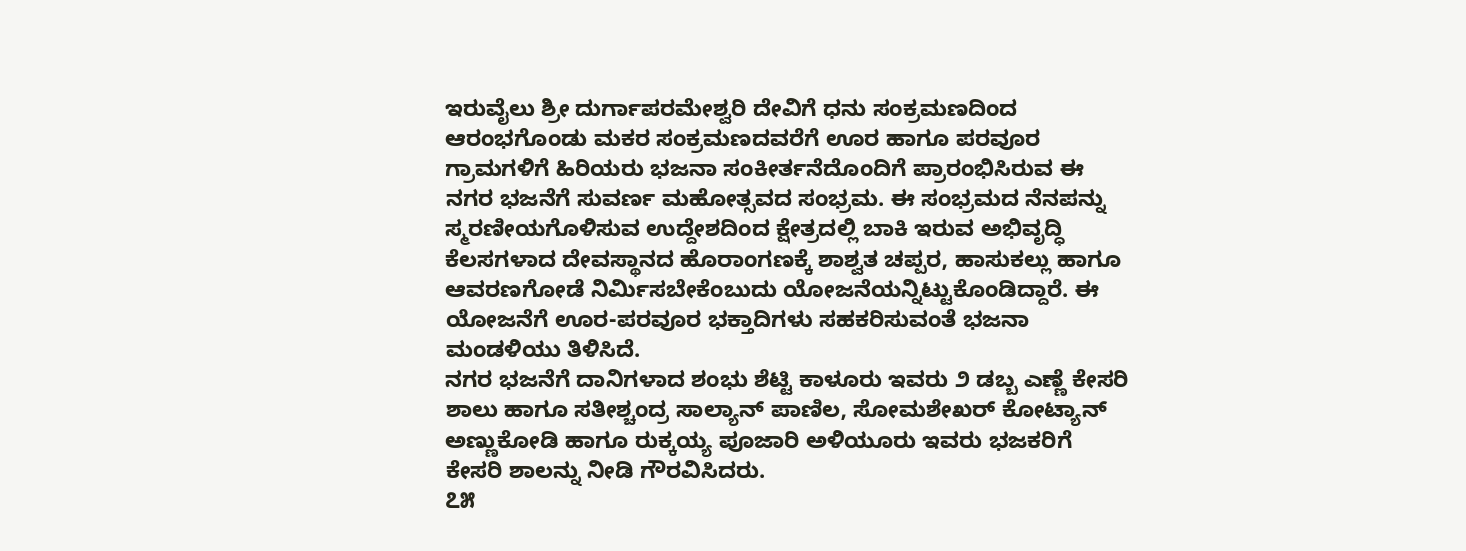ಇರುವೈಲು ಶ್ರೀ ದುರ್ಗಾಪರಮೇಶ್ವರಿ ದೇವಿಗೆ ಧನು ಸಂಕ್ರಮಣದಿಂದ ಆರಂಭಗೊಂಡು ಮಕರ ಸಂಕ್ರಮಣದವರೆಗೆ ಊರ ಹಾಗೂ ಪರವೂರ ಗ್ರಾಮಗಳಿಗೆ ಹಿರಿಯರು ಭಜನಾ ಸಂಕೀರ್ತನೆದೊಂದಿಗೆ ಪ್ರಾರಂಭಿಸಿರುವ ಈ ನಗರ ಭಜನೆಗೆ ಸುವರ್ಣ ಮಹೋತ್ಸವದ ಸಂಭ್ರಮ. ಈ ಸಂಭ್ರಮದ ನೆನಪನ್ನು ಸ್ಮರಣೀಯಗೊಳಿಸುವ ಉದ್ದೇಶದಿಂದ ಕ್ಷೇತ್ರದಲ್ಲಿ ಬಾಕಿ ಇರುವ ಅಭಿವೃದ್ಧಿ ಕೆಲಸಗಳಾದ ದೇವಸ್ಥಾನದ ಹೊರಾಂಗಣಕ್ಕೆ ಶಾಶ್ವತ ಚಪ್ಪರ, ಹಾಸುಕಲ್ಲು ಹಾಗೂ ಆವರಣಗೋಡೆ ನಿರ್ಮಿಸಬೇಕೆಂಬುದು ಯೋಜನೆಯನ್ನಿಟ್ಟುಕೊಂಡಿದ್ದಾರೆ. ಈ ಯೋಜನೆಗೆ ಊರ-ಪರವೂರ ಭಕ್ತಾದಿಗಳು ಸಹಕರಿಸುವಂತೆ ಭಜನಾ ಮಂಡಳಿಯು ತಿಳಿಸಿದೆ.
ನಗರ ಭಜನೆಗೆ ದಾನಿಗಳಾದ ಶಂಭು ಶೆಟ್ಟಿ ಕಾಳೂರು ಇವರು ೨ ಡಬ್ಬ ಎಣ್ಣೆ ಕೇಸರಿ ಶಾಲು ಹಾಗೂ ಸತೀಶ್ಚಂದ್ರ ಸಾಲ್ಯಾನ್ ಪಾಣಿಲ, ಸೋಮಶೇಖರ್ ಕೋಟ್ಯಾನ್ ಅಣ್ಣುಕೋಡಿ ಹಾಗೂ ರುಕ್ಕಯ್ಯ ಪೂಜಾರಿ ಅಳಿಯೂರು ಇವರು ಭಜಕರಿಗೆ ಕೇಸರಿ ಶಾಲನ್ನು ನೀಡಿ ಗೌರವಿಸಿದರು.
೭೫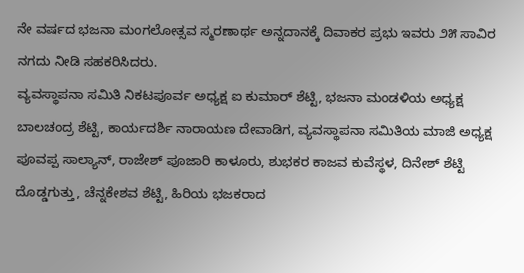ನೇ ವರ್ಷದ ಭಜನಾ ಮಂಗಲೋತ್ಸವ ಸ್ಮರಣಾರ್ಥ ಅನ್ನದಾನಕ್ಕೆ ದಿವಾಕರ ಪ್ರಭು ಇವರು ೨೫ ಸಾವಿರ ನಗದು ನೀಡಿ ಸಹಕರಿಸಿದರು.
ವ್ಯವಸ್ಥಾಪನಾ ಸಮಿತಿ ನಿಕಟಪೂರ್ವ ಅಧ್ಯಕ್ಷ ಐ ಕುಮಾರ್ ಶೆಟ್ಟಿ, ಭಜನಾ ಮಂಡಳಿಯ ಅಧ್ಯಕ್ಷ ಬಾಲಚಂದ್ರ ಶೆಟ್ಟಿ, ಕಾರ್ಯದರ್ಶಿ ನಾರಾಯಣ ದೇವಾಡಿಗ, ವ್ಯವಸ್ಥಾಪನಾ ಸಮಿತಿಯ ಮಾಜಿ ಅಧ್ಯಕ್ಷ ಪೂವಪ್ಪ ಸಾಲ್ಯಾನ್, ರಾಜೇಶ್ ಪೂಜಾರಿ ಕಾಳೂರು, ಶುಭಕರ ಕಾಜವ ಕುವೆಸ್ಥಳ, ದಿನೇಶ್ ಶೆಟ್ಟಿ ದೊಡ್ಡಗುತ್ತು, ಚೆನ್ನಕೇಶವ ಶೆಟ್ಟಿ, ಹಿರಿಯ ಭಜಕರಾದ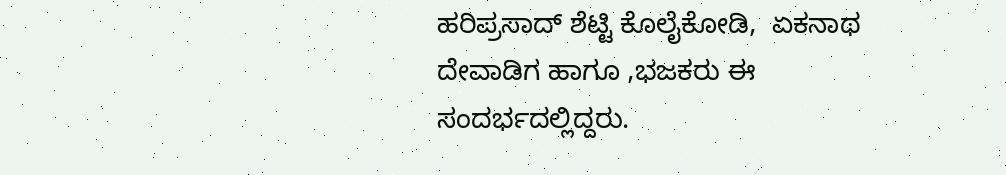ಹರಿಪ್ರಸಾದ್ ಶೆಟ್ಟಿ ಕೊಲೈಕೋಡಿ,  ಏಕನಾಥ ದೇವಾಡಿಗ ಹಾಗೂ ,ಭಜಕರು ಈ ಸಂದರ್ಭದಲ್ಲಿದ್ದರು.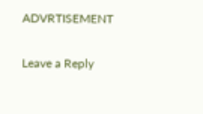ADVRTISEMENT

Leave a Reply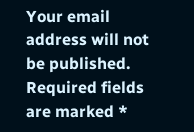Your email address will not be published. Required fields are marked *